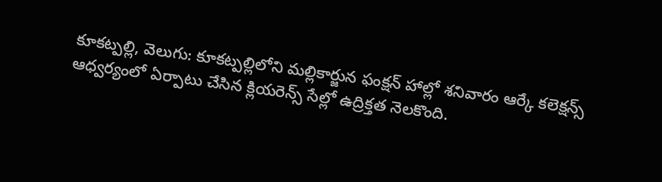కూకట్పల్లి, వెలుగు: కూకట్పల్లిలోని మల్లికార్జున ఫంక్షన్ హాల్లో శనివారం ఆర్కే కలెక్షన్స్ ఆధ్వర్యంలో ఏర్పాటు చేసిన క్లియరెన్స్ సేల్లో ఉద్రిక్తత నెలకొంది.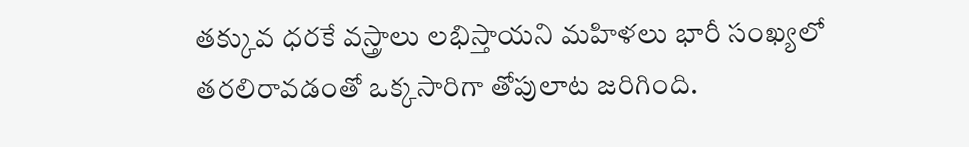తక్కువ ధరకే వస్త్రాలు లభిస్తాయని మహిళలు భారీ సంఖ్యలో తరలిరావడంతో ఒక్కసారిగా తోపులాట జరిగింది.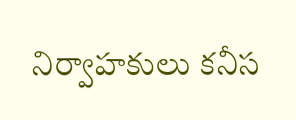నిర్వాహకులు కనీస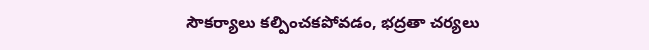సౌకర్యాలు కల్పించకపోవడం, భద్రతా చర్యలు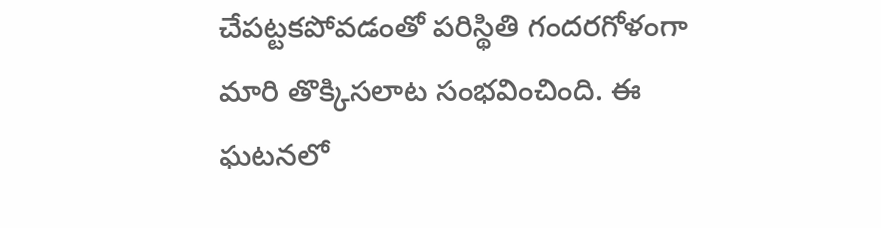చేపట్టకపోవడంతో పరిస్థితి గందరగోళంగా మారి తొక్కిసలాట సంభవించింది. ఈ ఘటనలో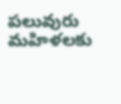పలువురు మహిళలకు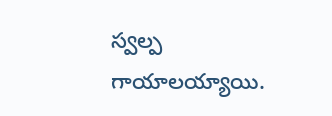స్వల్ప గాయాలయ్యాయి.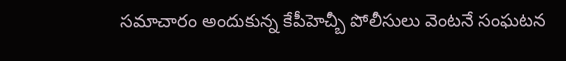సమాచారం అందుకున్న కేపీహెచ్బీ పోలీసులు వెంటనే సంఘటన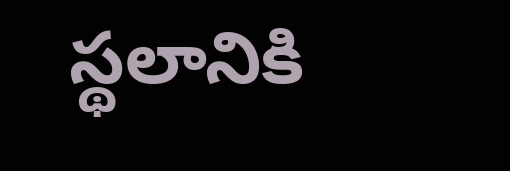స్థలానికి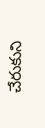చేరుకుని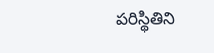పరిస్థితిని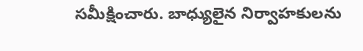సమీక్షించారు. బాధ్యులైన నిర్వాహకులను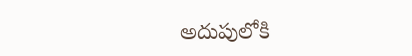అదుపులోకి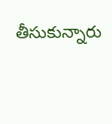తీసుకున్నారు